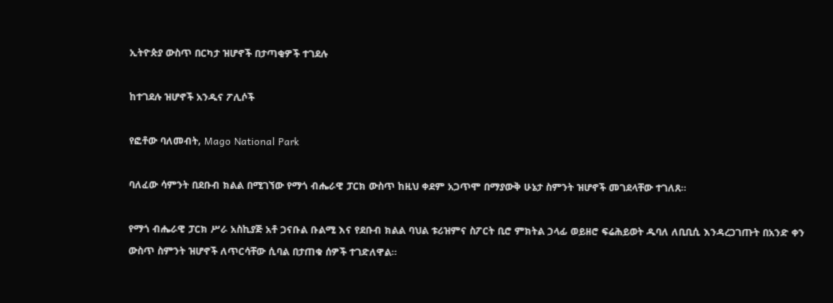ኢትዮጵያ ውስጥ በርካታ ዝሆኖች በታጣቂዎች ተገደሉ

ከተገደሉ ዝሆኖች አንዱና ፖሊሶች

የፎቶው ባለመብት, Mago National Park

ባለፈው ሳምንት በደቡብ ክልል በሚገኘው የማጎ ብሔራዊ ፓርክ ውስጥ ከዚህ ቀደም አጋጥሞ በማያውቅ ሁኔታ ስምንት ዝሆኖች መገደላቸው ተገለጸ።

የማጎ ብሔራዊ ፓርክ ሥራ አስኪያጅ አቶ ጋናቡል ቡልሚ እና የደቡብ ክልል ባህል ቱሪዝምና ስፖርት ቢሮ ምክትል ኃላፊ ወይዘሮ ፍሬሕይወት ዱባለ ለቢቢሲ እንዳረጋገጡት በአንድ ቀን ውስጥ ስምንት ዝሆኖች ለጥርሳቸው ሲባል በታጠቁ ሰዎች ተገድለዋል።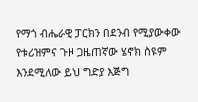የማጎ ብሔራዊ ፓርክን በደንብ የሚያውቀው የቱሪዝምና ጉዞ ጋዜጠኛው ሄኖክ ስዩም እንደሚለው ይህ ግድያ እጅግ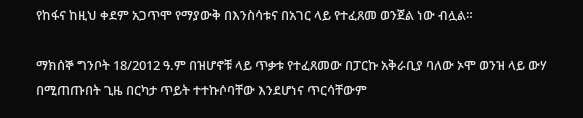የከፋና ከዚህ ቀደም አጋጥሞ የማያውቅ በእንስሳቱና በአገር ላይ የተፈጸመ ወንጀል ነው ብሏል።

ማክሰኞ ግንቦት 18/2012 ዓ.ም በዝሆኖቹ ላይ ጥቃቱ የተፈጸመው በፓርኩ አቅራቢያ ባለው ኦሞ ወንዝ ላይ ውሃ በሚጠጡበት ጊዜ በርካታ ጥይት ተተኩሶባቸው እንደሆነና ጥርሳቸውም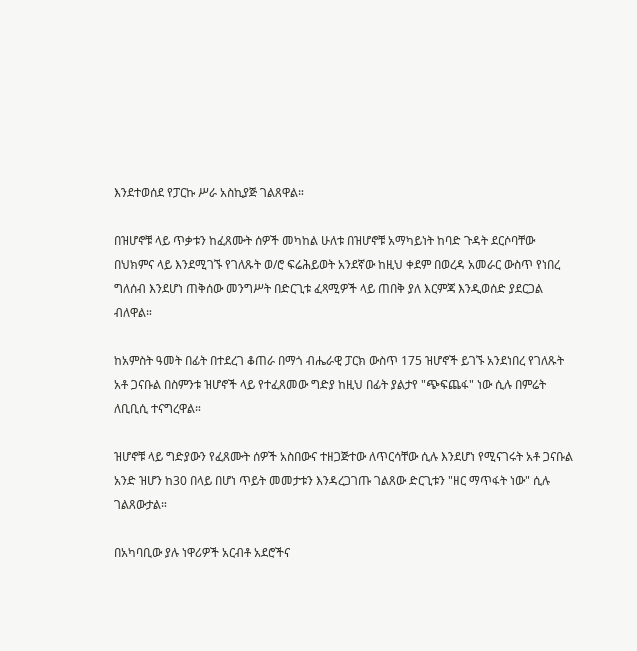እንደተወሰደ የፓርኩ ሥራ አስኪያጅ ገልጸዋል።

በዝሆኖቹ ላይ ጥቃቱን ከፈጸሙት ሰዎች መካከል ሁለቱ በዝሆኖቹ አማካይነት ከባድ ጉዳት ደርሶባቸው በህክምና ላይ እንደሚገኙ የገለጹት ወ/ሮ ፍሬሕይወት አንደኛው ከዚህ ቀደም በወረዳ አመራር ውስጥ የነበረ ግለሰብ እንደሆነ ጠቅሰው መንግሥት በድርጊቱ ፈጻሚዎች ላይ ጠበቅ ያለ እርምጃ እንዲወሰድ ያደርጋል ብለዋል።

ከአምስት ዓመት በፊት በተደረገ ቆጠራ በማጎ ብሔራዊ ፓርክ ውስጥ 175 ዝሆኖች ይገኙ አንደነበረ የገለጹት አቶ ጋናቡል በስምንቱ ዝሆኖች ላይ የተፈጸመው ግድያ ከዚህ በፊት ያልታየ "ጭፍጨፋ" ነው ሲሉ በምሬት ለቢቢሲ ተናግረዋል።

ዝሆኖቹ ላይ ግድያውን የፈጸሙት ሰዎች አስበውና ተዘጋጅተው ለጥርሳቸው ሲሉ እንደሆነ የሚናገሩት አቶ ጋናቡል አንድ ዝሆን ከ30 በላይ በሆነ ጥይት መመታቱን እንዳረጋገጡ ገልጸው ድርጊቱን "ዘር ማጥፋት ነው" ሲሉ ገልጸውታል።

በአካባቢው ያሉ ነዋሪዎች አርብቶ አደሮችና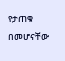የታጠቁ በመሆናቸው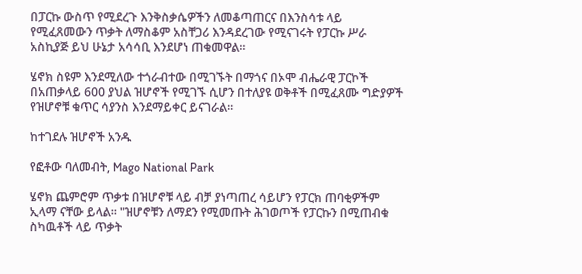በፓርኩ ውስጥ የሚደረጉ እንቅስቃሴዎችን ለመቆጣጠርና በእንስሳቱ ላይ የሚፈጸመውን ጥቃት ለማስቆም አስቸጋሪ እንዳደረገው የሚናገሩት የፓርኩ ሥራ አስኪያጅ ይህ ሁኔታ አሳሳቢ እንደሆነ ጠቁመዋል።

ሄኖክ ስዩም እንደሚለው ተጎራብተው በሚገኙት በማጎና በኦሞ ብሔራዊ ፓርኮች በአጠቃላይ 600 ያህል ዝሆኖች የሚገኙ ሲሆን በተለያዩ ወቅቶች በሚፈጸሙ ግድያዎች የዝሆኖቹ ቁጥር ሳያንስ እንደማይቀር ይናገራል።

ከተገደሉ ዝሆኖች አንዱ

የፎቶው ባለመብት, Mago National Park

ሄኖክ ጨምሮም ጥቃቱ በዝሆኖቹ ላይ ብቻ ያነጣጠረ ሳይሆን የፓርክ ጠባቂዎችም ኢላማ ናቸው ይላል። "ዝሆኖቹን ለማደን የሚመጡት ሕገወጦች የፓርኩን በሚጠብቁ ስካዉቶች ላይ ጥቃት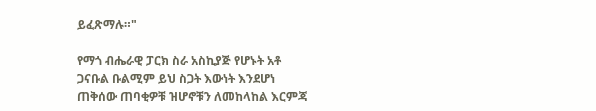ይፈጽማሉ።"

የማጎ ብሔራዊ ፓርክ ስራ አስኪያጅ የሆኑት አቶ ጋናቡል ቡልሚም ይህ ስጋት እውነት እንደሆነ ጠቅሰው ጠባቂዎቹ ዝሆኖቹን ለመከላከል እርምጃ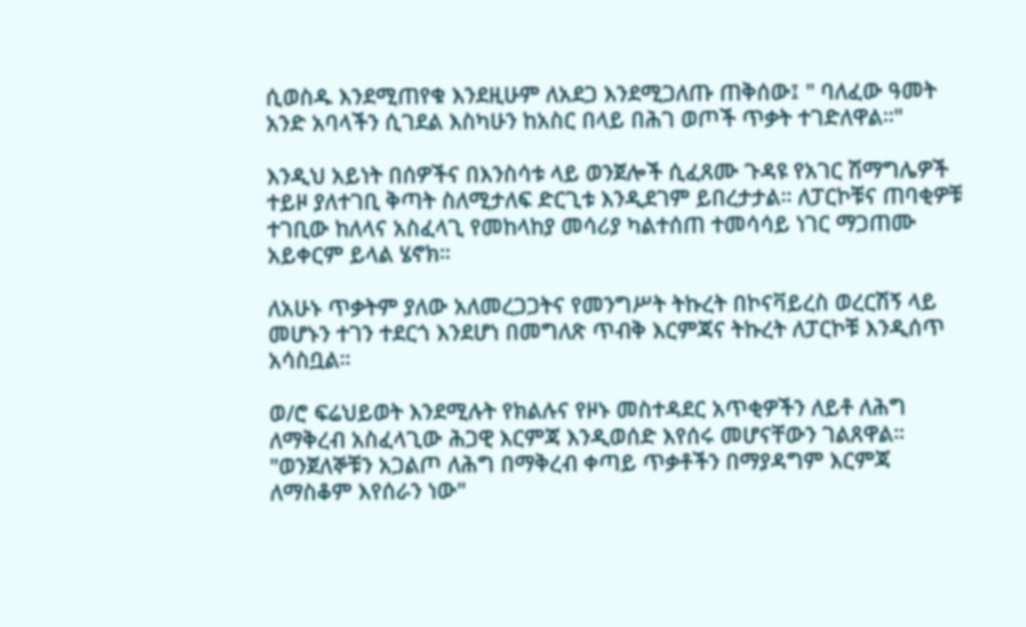ሲወስዱ እንደሚጠየቁ እንደዚሁም ለአደጋ እንደሚጋለጡ ጠቅሰው፤ " ባለፈው ዓመት አንድ አባላችን ሲገደል እስካሁን ከአስር በላይ በሕገ ወጦች ጥቃት ተገድለዋል።"

እንዲህ አይነት በሰዎችና በእንስሳቱ ላይ ወንጀሎች ሲፈጸሙ ጉዳዩ የአገር ሽማግሌዎች ተይዞ ያለተገቢ ቅጣት ስለሚታለፍ ድርጊቱ እንዲደገም ይበረታታል። ለፓርኮቹና ጠባቂዎቹ ተገቢው ከለላና አስፈላጊ የመከላከያ መሳሪያ ካልተሰጠ ተመሳሳይ ነገር ማጋጠሙ አይቀርም ይላል ሄኖክ።

ለአሁኑ ጥቃትም ያለው አለመረጋጋትና የመንግሥት ትኩረት በኮናቫይረስ ወረርሽኝ ላይ መሆኑን ተገን ተደርጎ እንደሆነ በመግለጽ ጥብቅ እርምጃና ትኩረት ለፓርኮቹ እንዲሰጥ አሳስቧል።

ወ/ሮ ፍሬህይወት እንደሚሉት የክልሉና የዞኑ መስተዳደር አጥቂዎችን ለይቶ ለሕግ ለማቅረብ አስፈላጊው ሕጋዊ እርምጃ እንዲወሰድ እየሰሩ መሆናቸውን ገልጸዋል። "ወንጀለኞቹን አጋልጦ ለሕግ በማቅረብ ቀጣይ ጥቃቶችን በማያዳግም እርምጃ ለማስቆም እየሰራን ነው"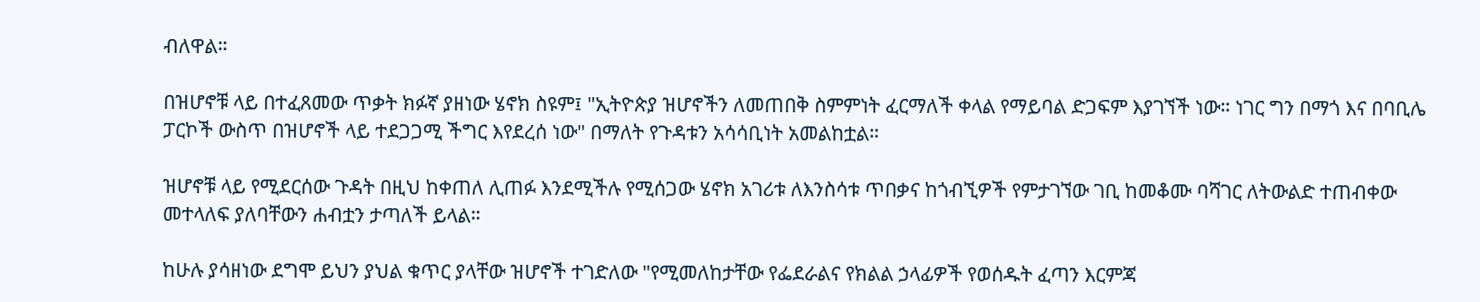ብለዋል።

በዝሆኖቹ ላይ በተፈጸመው ጥቃት ክፉኛ ያዘነው ሄኖክ ስዩም፤ "ኢትዮጵያ ዝሆኖችን ለመጠበቅ ስምምነት ፈርማለች ቀላል የማይባል ድጋፍም እያገኘች ነው። ነገር ግን በማጎ እና በባቢሌ ፓርኮች ውስጥ በዝሆኖች ላይ ተደጋጋሚ ችግር እየደረሰ ነው" በማለት የጉዳቱን አሳሳቢነት አመልከቷል።

ዝሆኖቹ ላይ የሚደርሰው ጉዳት በዚህ ከቀጠለ ሊጠፉ እንደሚችሉ የሚሰጋው ሄኖክ አገሪቱ ለእንስሳቱ ጥበቃና ከጎብኚዎች የምታገኘው ገቢ ከመቆሙ ባሻገር ለትውልድ ተጠብቀው መተላለፍ ያለባቸውን ሐብቷን ታጣለች ይላል።

ከሁሉ ያሳዘነው ደግሞ ይህን ያህል ቁጥር ያላቸው ዝሆኖች ተገድለው "የሚመለከታቸው የፌደራልና የክልል ኃላፊዎች የወሰዱት ፈጣን እርምጃ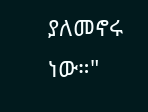ያለመኖሩ ነው።"